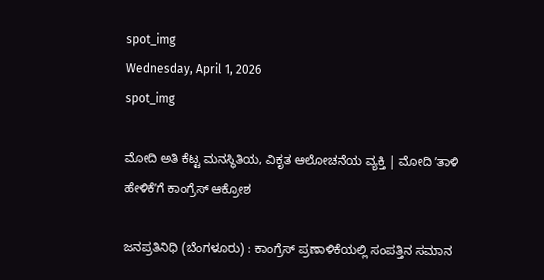spot_img
Wednesday, April 1, 2026
spot_img

ಮೋದಿ ಅತಿ ಕೆಟ್ಟ ಮನಸ್ಥಿತಿಯ, ವಿಕೃತ ಆಲೋಚನೆಯ ವ್ಯಕ್ತಿ | ಮೋದಿ ʼತಾಳಿ ಹೇಳಿಕೆʼಗೆ ಕಾಂಗ್ರೆಸ್‌ ಆಕ್ರೋಶ

ಜನಪ್ರತಿನಿಧಿ (ಬೆಂಗಳೂರು) : ಕಾಂಗ್ರೆಸ್ ಪ್ರಣಾಳಿಕೆಯಲ್ಲಿ ಸಂಪತ್ತಿನ ಸಮಾನ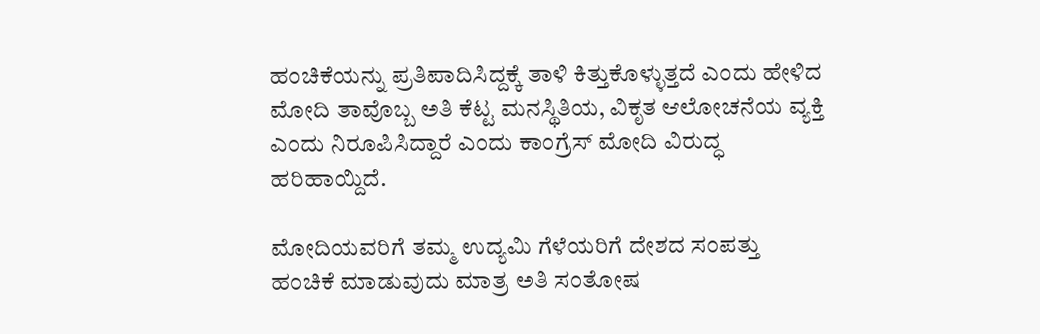ಹಂಚಿಕೆಯನ್ನು ಪ್ರತಿಪಾದಿಸಿದ್ದಕ್ಕೆ ತಾಳಿ ಕಿತ್ತುಕೊಳ್ಳುತ್ತದೆ ಎಂದು ಹೇಳಿದ ಮೋದಿ ತಾವೊಬ್ಬ ಅತಿ ಕೆಟ್ಟ ಮನಸ್ಥಿತಿಯ, ವಿಕೃತ ಆಲೋಚನೆಯ ವ್ಯಕ್ತಿ ಎಂದು ನಿರೂಪಿಸಿದ್ದಾರೆ ಎಂದು ಕಾಂಗ್ರೆಸ್‌ ಮೋದಿ ವಿರುದ್ಧ ಹರಿಹಾಯ್ದಿದೆ.

ಮೋದಿಯವರಿಗೆ ತಮ್ಮ ಉದ್ಯಮಿ ಗೆಳೆಯರಿಗೆ ದೇಶದ ಸಂಪತ್ತು ಹಂಚಿಕೆ ಮಾಡುವುದು ಮಾತ್ರ ಅತಿ ಸಂತೋಷ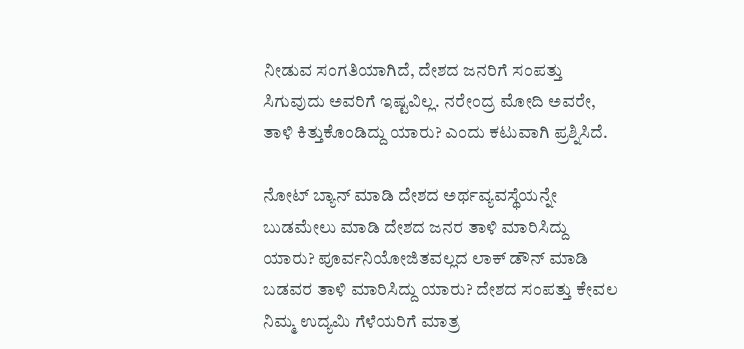ನೀಡುವ ಸಂಗತಿಯಾಗಿದೆ, ದೇಶದ ಜನರಿಗೆ ಸಂಪತ್ತು ಸಿಗುವುದು ಅವರಿಗೆ ಇಷ್ಟವಿಲ್ಲ. ನರೇಂದ್ರ ಮೋದಿ ಅವರೇ, ತಾಳಿ ಕಿತ್ತುಕೊಂಡಿದ್ದು ಯಾರು? ಎಂದು ಕಟುವಾಗಿ ಪ್ರಶ್ನಿಸಿದೆ.

ನೋಟ್ ಬ್ಯಾನ್ ಮಾಡಿ ದೇಶದ ಅರ್ಥವ್ಯವಸ್ಥೆಯನ್ನೇ ಬುಡಮೇಲು ಮಾಡಿ ದೇಶದ ಜನರ ತಾಳಿ ಮಾರಿಸಿದ್ದು ಯಾರು? ಪೂರ್ವನಿಯೋಜಿತವಲ್ಲದ ಲಾಕ್ ಡೌನ್ ಮಾಡಿ ಬಡವರ ತಾಳಿ ಮಾರಿಸಿದ್ದು ಯಾರು? ದೇಶದ ಸಂಪತ್ತು ಕೇವಲ ನಿಮ್ಮ ಉದ್ಯಮಿ ಗೆಳೆಯರಿಗೆ ಮಾತ್ರ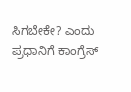ಸಿಗಬೇಕೇ? ಎಂದು ಪ್ರಧಾನಿಗೆ ಕಾಂಗ್ರೆಸ್‌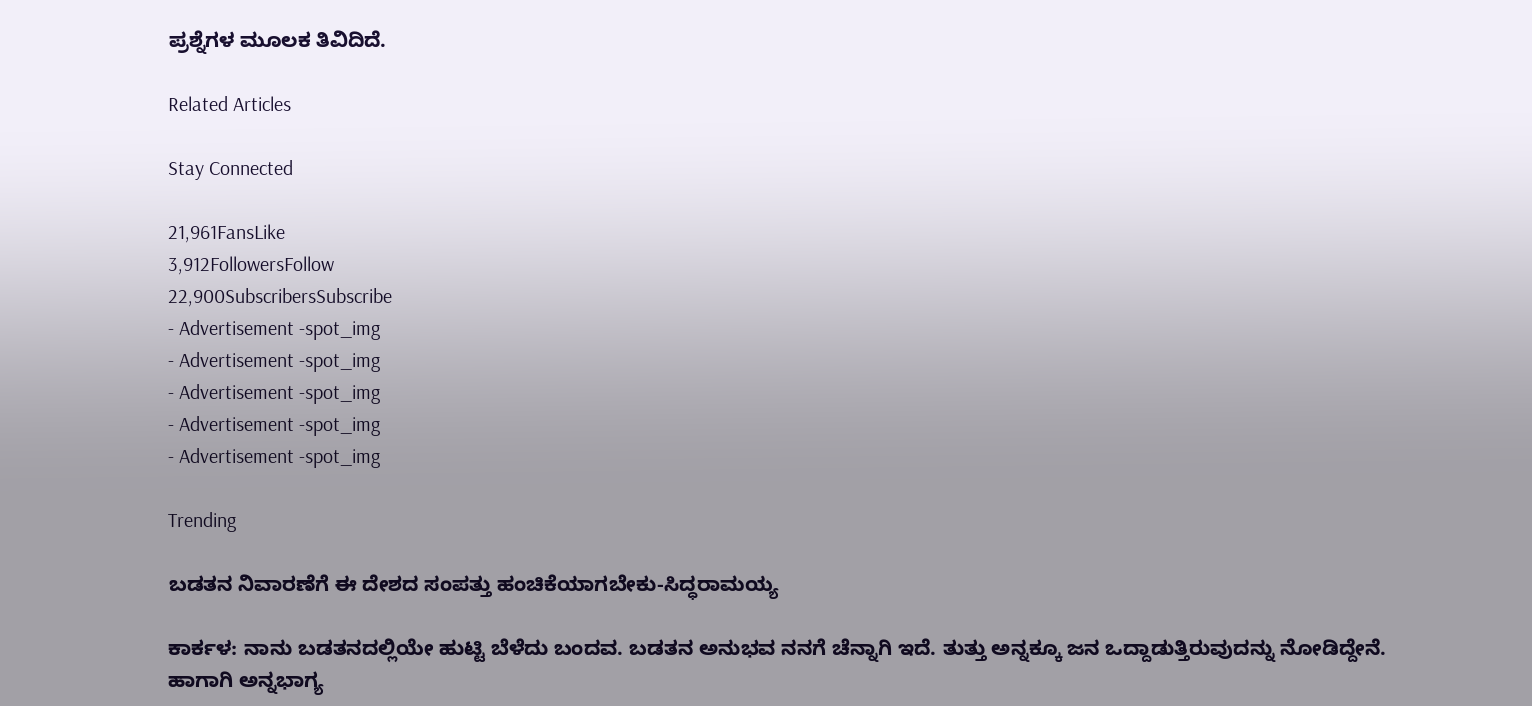ಪ್ರಶ್ನೆಗಳ ಮೂಲಕ ತಿವಿದಿದೆ.

Related Articles

Stay Connected

21,961FansLike
3,912FollowersFollow
22,900SubscribersSubscribe
- Advertisement -spot_img
- Advertisement -spot_img
- Advertisement -spot_img
- Advertisement -spot_img
- Advertisement -spot_img

Trending

ಬಡತನ ನಿವಾರಣೆಗೆ ಈ ದೇಶದ ಸಂಪತ್ತು ಹಂಚಿಕೆಯಾಗಬೇಕು-ಸಿದ್ಧರಾಮಯ್ಯ

ಕಾರ್ಕಳ: ನಾನು ಬಡತನದಲ್ಲಿಯೇ ಹುಟ್ಟಿ ಬೆಳೆದು ಬಂದವ. ಬಡತನ ಅನುಭವ ನನಗೆ ಚೆನ್ನಾಗಿ ಇದೆ. ತುತ್ತು ಅನ್ನಕ್ಕೂ ಜನ ಒದ್ದಾಡುತ್ತಿರುವುದನ್ನು ನೋಡಿದ್ದೇನೆ. ಹಾಗಾಗಿ ಅನ್ನಭಾಗ್ಯ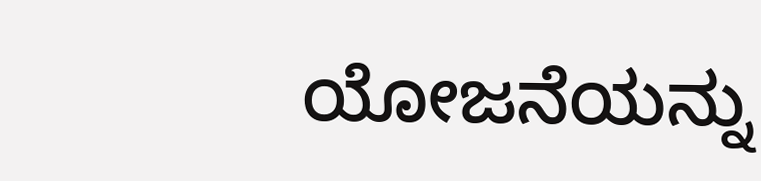ಯೋಜನೆಯನ್ನು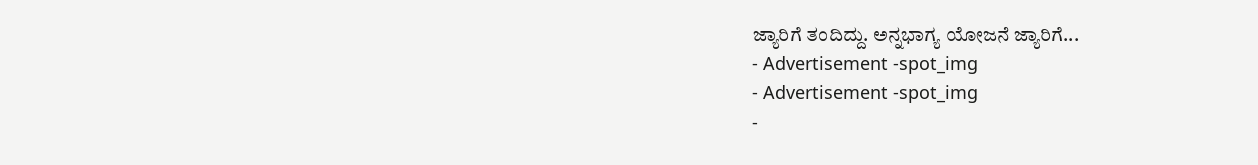ಜ್ಯಾರಿಗೆ ತಂದಿದ್ದು. ಅನ್ನಭಾಗ್ಯ ಯೋಜನೆ ಜ್ಯಾರಿಗೆ...
- Advertisement -spot_img
- Advertisement -spot_img
-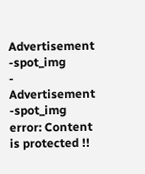Advertisement -spot_img
- Advertisement -spot_img
error: Content is protected !!